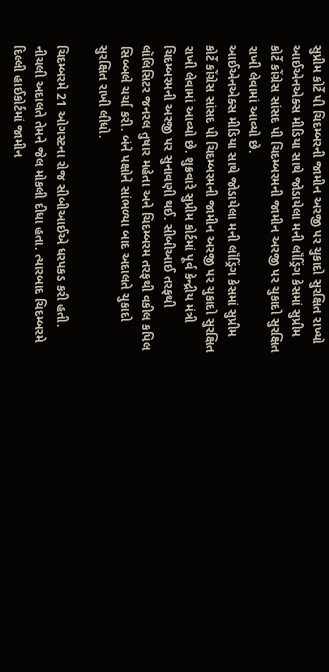સુપ્રીમ કોર્ટે પી ચિદમ્બરની જામીન અરજી પર ચુકાદો સુરક્ષિત રાખ્યો
આઈએનએક્સ મીડિયા સાથે જોડાયેલા મની લૉંડ્રિંગ કેસમાં સુપ્રીમ કોર્ટે કોંગ્રેસ સાંસદ પી ચિદમ્બરમની જામીન અરજી પર ચુકાદો સુરક્ષિત રાખી લેવામાં આવ્યો છે.
આઈએનએક્સ મીડિયા સાથે જોડાયેલા મની લૉંડ્રિંગ કેસમાં સુપ્રીમ કોર્ટે કોંગ્રેસ સાંસદ પી ચિદમ્બરમની જામીન અરજી પર ચુકાદો સુરક્ષિત રાખી લેવામાં આવ્યો છે. શુક્રવારે સુપ્રીમ કોર્ટમાં પૂર્વ કેન્દ્રીય મંત્રી ચિદમ્બરમની અરજી પર સુનાવણી થઈ. સીબીઆઈ તરફથી લૉલિસિટર જનરલ તુષાર મહેતા અને ચિદમ્બરમ તરફથી વકીલ કપિલ સિબ્બલે ચર્ચા કરી. બંને પક્ષોને સાંભળ્યા બાદ અદાલતે ચુકાદો સુરક્ષિત રાખી લીધો.

ચિદમ્બરમે 21 ઓગસ્ટના રોજ સીબીઆઈએ ધરપકડ કરી હતી. નીચલી અદાલતે તેમને જેલ મોકલી દીધા હતા. ત્યારબાદ ચિદમ્બરમે દિલ્લી હાઈકોર્ટમાં જામીન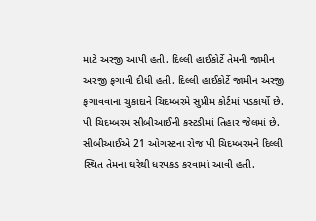માટે અરજી આપી હતી. દિલ્લી હાઈકોર્ટે તેમની જામીન અરજી ફગાવી દીધી હતી. દિલ્લી હાઈકોર્ટે જામીન અરજી ફગાવવાના ચુકાદાને ચિદમ્બરમે સુપ્રીમ કોર્ટમાં પડકાર્યો છે.
પી ચિદમ્બરમ સીબીઆઈની કસ્ટડીમાં તિહાર જેલમાં છે. સીબીઆઈએ 21 ઓગસ્ટના રોજ પી ચિદમ્બરમને દિલ્લી સ્થિત તેમના ઘરેથી ધરપકડ કરવામાં આવી હતી.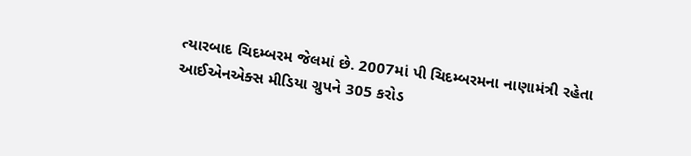ત્યારબાદ ચિદમ્બરમ જેલમાં છે. 2007માં પી ચિદમ્બરમના નાણામંત્રી રહેતા આઈએનએક્સ મીડિયા ગ્રુપને 305 કરોડ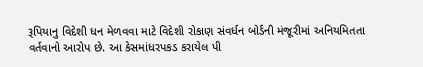રૂપિયાનુ વિદેશી ધન મેળવવા માટે વિદેશી રોકાણ સંવર્ધન બોર્ડની મંજૂરીમાં અનિયમિતતા વર્તવાનો આરોપ છે. આ કેસમાંધરપકડ કરાયેલ પી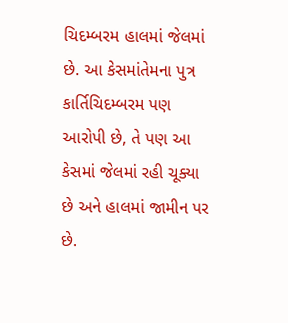ચિદમ્બરમ હાલમાં જેલમાં છે. આ કેસમાંતેમના પુત્ર કાર્તિચિદમ્બરમ પણ આરોપી છે, તે પણ આ કેસમાં જેલમાં રહી ચૂક્યા છે અને હાલમાં જામીન પર છે.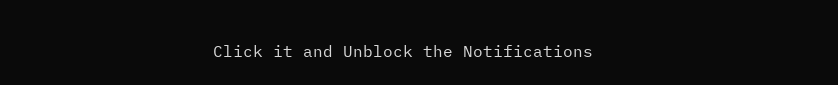Click it and Unblock the Notifications